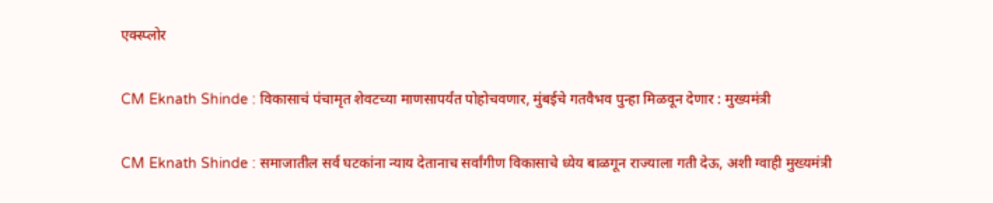एक्स्प्लोर

CM Eknath Shinde : विकासाचं पंचामृत शेवटच्या माणसापर्यंत पोहोचवणार, मुंबईचे गतवैभव पुन्हा मिळवून देणार : मुख्यमंत्री

CM Eknath Shinde : समाजातील सर्व घटकांना न्याय देतानाच सर्वांगीण विकासाचे ध्येय बाळगून राज्याला गती देऊ, अशी ग्वाही मुख्यमंत्री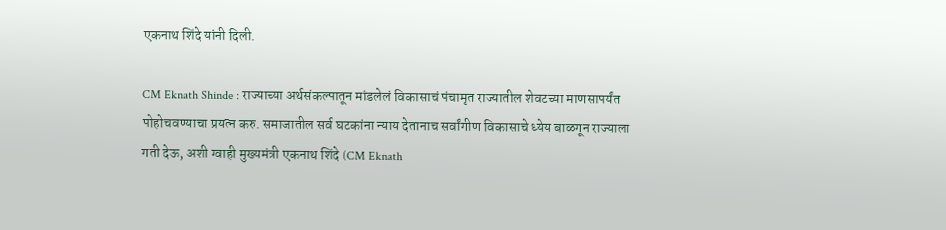एकनाथ शिंदे यांनी दिली.

CM Eknath Shinde : राज्याच्या अर्थसंकल्पातून मांडलेलं विकासाचं पंचामृत राज्यातील शेवटच्या माणसापर्यंत पोहोचवण्याचा प्रयत्न करु. समाजातील सर्व घटकांना न्याय देतानाच सर्वांगीण विकासाचे ध्येय बाळगून राज्याला गती देऊ, अशी ग्वाही मुख्यमंत्री एकनाथ शिंदे (CM Eknath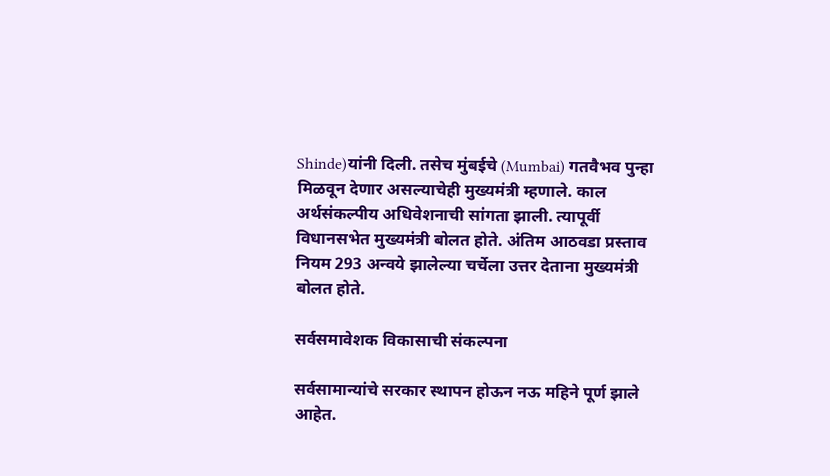Shinde)यांनी दिली. तसेच मुंबईचे (Mumbai) गतवैभव पुन्हा मिळवून देणार असल्याचेही मुख्यमंत्री म्हणाले. काल अर्थसंकल्पीय अधिवेशनाची सांगता झाली. त्यापूर्वी विधानसभेत मुख्यमंत्री बोलत होते. अंतिम आठवडा प्रस्ताव नियम 293 अन्वये झालेल्या चर्चेला उत्तर देताना मुख्यमंत्री बोलत होते.

सर्वसमावेशक विकासाची संकल्पना

सर्वसामान्यांचे सरकार स्थापन होऊन नऊ महिने पूर्ण झाले आहेत.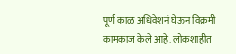पूर्ण काळ अधिवेशनं घेऊन विक्रमी कामकाज केले आहे. लोकशाहीत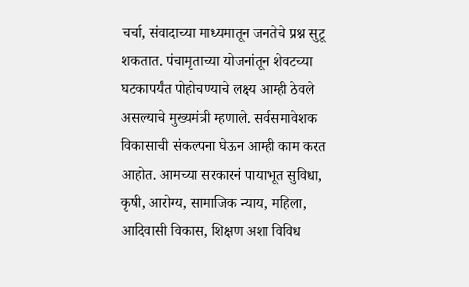चर्चा, संवादाच्या माध्यमातून जनतेचे प्रश्न सुटू शकतात. पंचामृताच्या योजनांतून शेवटच्या घटकापर्यंत पोहोचण्याचे लक्ष्य आम्ही ठेवले असल्याचे मुख्यमंत्री म्हणाले. सर्वसमावेशक विकासाची संकल्पना घेऊन आम्ही काम करत आहोत. आमच्या सरकारनं पायाभूत सुविधा, कृषी, आरोग्य, सामाजिक न्याय, महिला, आदिवासी विकास, शिक्षण अशा विविध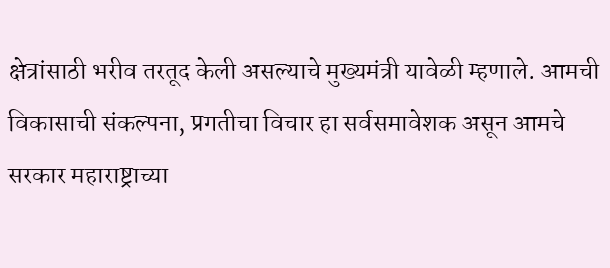क्षेत्रांसाठी भरीव तरतूद केली असल्याचे मुख्यमंत्री यावेळी म्हणाले. आमची विकासाची संकल्पना, प्रगतीचा विचार हा सर्वसमावेशक असून आमचे सरकार महाराष्ट्राच्या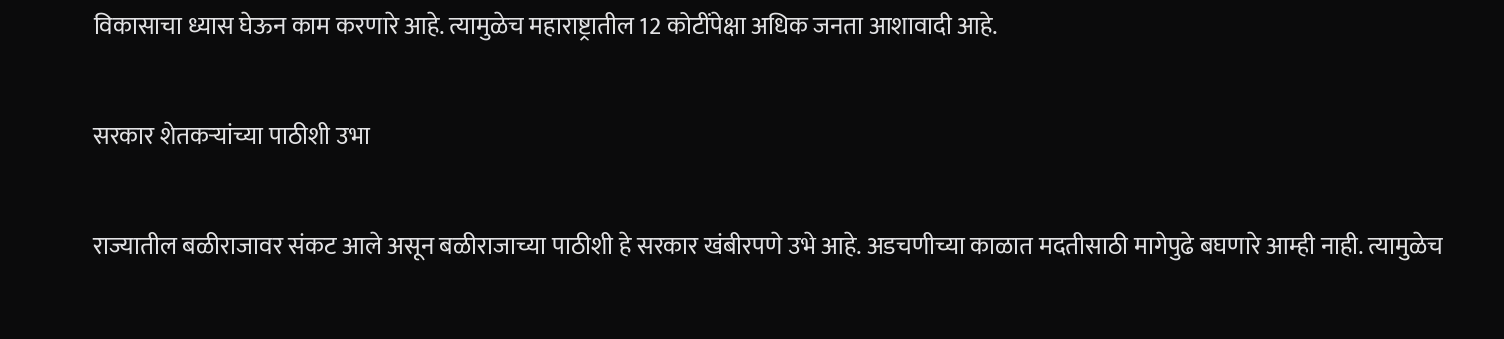विकासाचा ध्यास घेऊन काम करणारे आहे. त्यामुळेच महाराष्ट्रातील 12 कोटींपेक्षा अधिक जनता आशावादी आहे.

सरकार शेतकऱ्यांच्या पाठीशी उभा

राज्यातील बळीराजावर संकट आले असून बळीराजाच्या पाठीशी हे सरकार खंबीरपणे उभे आहे. अडचणीच्या काळात मदतीसाठी मागेपुढे बघणारे आम्ही नाही. त्यामुळेच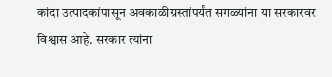कांदा उत्पादकांपासून अवकाळीग्रस्तांपर्यंत सगळ्यांना या सरकारवर विश्वास आहे. सरकार त्यांना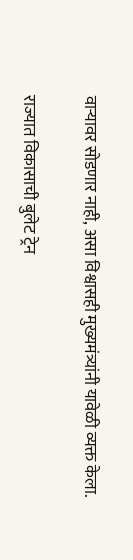वाऱ्यावर सोडणार नाही, असा विश्वासही मुख्यमंत्र्यांनी यावेळी व्यक्त केला.

राज्यात विकासाची बुलेट ट्रेन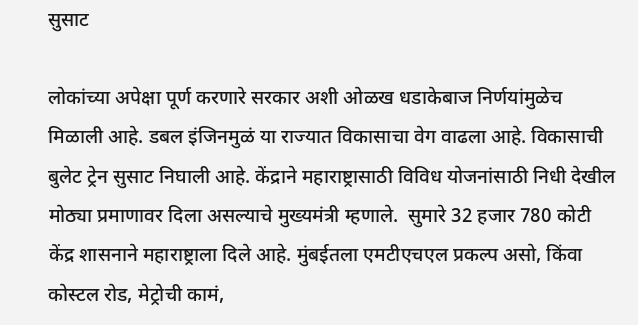सुसाट

लोकांच्या अपेक्षा पूर्ण करणारे सरकार अशी ओळख धडाकेबाज निर्णयांमुळेच मिळाली आहे. डबल इंजिनमुळं या राज्यात विकासाचा वेग वाढला आहे. विकासाची बुलेट ट्रेन सुसाट निघाली आहे. केंद्राने महाराष्ट्रासाठी विविध योजनांसाठी निधी देखील मोठ्या प्रमाणावर दिला असल्याचे मुख्यमंत्री म्हणाले.  सुमारे 32 हजार 780 कोटी केंद्र शासनाने महाराष्ट्राला दिले आहे. मुंबईतला एमटीएचएल प्रकल्प असो, किंवा कोस्टल रोड, मेट्रोची कामं,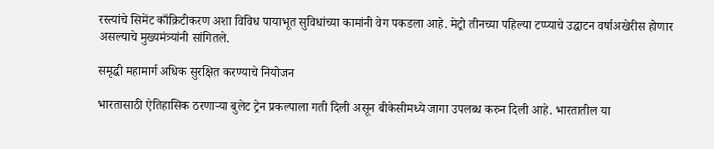रस्त्यांचे सिमेंट काँक्रिटीकरण अशा विविध पायाभूत सुविधांच्या कामांनी वेग पकडला आहे. मेट्रो तीनच्या पहिल्या टप्प्याचे उद्घाटन वर्षाअखेरीस होणार असल्याचे मुख्यमंत्र्यांनी सांगितले.

समृद्धी महामार्ग अधिक सुरक्षित करण्याचे नियोजन

भारतासाठी ऐतिहासिक ठरणाऱ्या बुलेट ट्रेन प्रकल्पाला गती दिली असून बीकेसीमध्ये जागा उपलब्ध करुन दिली आहे. भारतातील या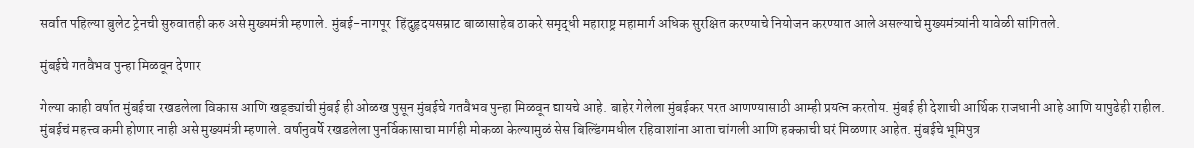सर्वात पहिल्या बुलेट ट्रेनची सुरुवातही करु असे मुख्यमंत्री म्हणाले. मुंबई-नागपूर  हिंदुहृदयसम्राट बाळासाहेब ठाकरे समृद्धी महाराष्ट्र महामार्ग अधिक सुरक्षित करण्याचे नियोजन करण्यात आले असल्याचे मुख्यमंत्र्यांनी यावेळी सांगितले.

मुंबईचे गतवैभव पुन्हा मिळवून देणार

गेल्या काही वर्षात मुंबईचा रखडलेला विकास आणि खड्ड्यांची मुंबई ही ओळख पुसून मुंबईचे गतवैभव पुन्हा मिळवून द्यायचे आहे. बाहेर गेलेला मुंबईकर परत आणण्यासाठी आम्ही प्रयत्न करतोय. मुंबई ही देशाची आर्थिक राजधानी आहे आणि यापुढेही राहील. मुंबईचं महत्त्व कमी होणार नाही असे मुख्यमंत्री म्हणाले. वर्षानुवर्षे रखडलेला पुनर्विकासाचा मार्गही मोकळा केल्यामुळं सेस बिल्डिंगमधील रहिवाशांना आता चांगली आणि हक्काची घरं मिळणार आहेत. मुंबईचे भूमिपुत्र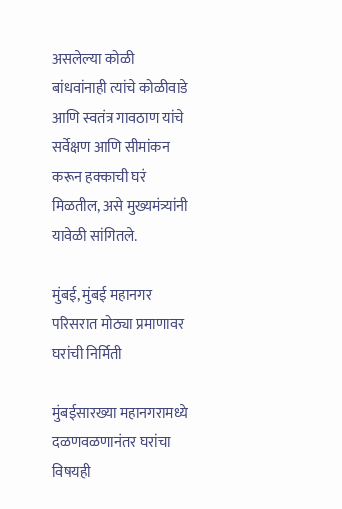असलेल्या कोळी बांधवांनाही त्यांचे कोळीवाडे आणि स्वतंत्र गावठाण यांचे सर्वेक्षण आणि सीमांकन करून हक्काची घरं मिळतील, असे मुख्यमंत्र्यांनी यावेळी सांगितले.

मुंबई, मुंबई महानगर परिसरात मोठ्या प्रमाणावर घरांची निर्मिती

मुंबईसारख्या महानगरामध्ये दळणवळणानंतर घरांचा विषयही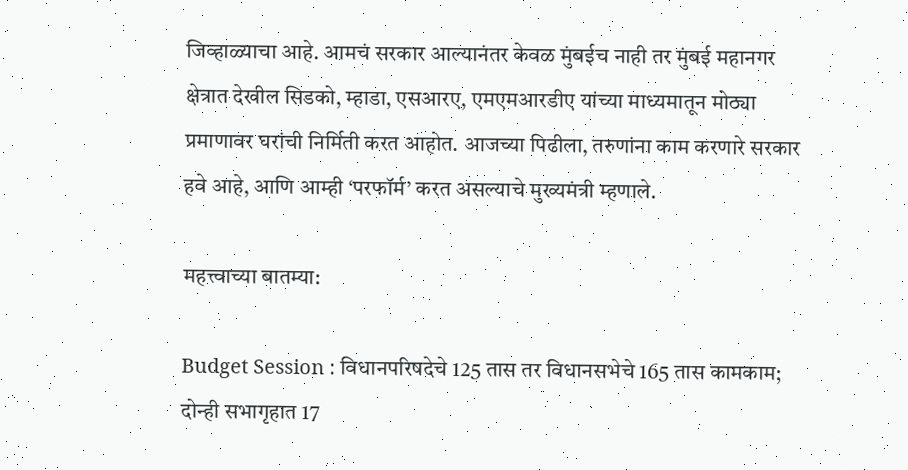जिव्हाळ्याचा आहे. आमचं सरकार आल्यानंतर केवळ मुंबईच नाही तर मुंबई महानगर क्षेत्रात देखील सिडको, म्हाडा, एसआरए, एमएमआरडीए यांच्या माध्यमातून मोठ्या प्रमाणावर घरांची निर्मिती करत आहोत. आजच्या पिढीला, तरुणांना काम करणारे सरकार हवे आहे, आणि आम्ही ‘परफॉर्म’ करत असल्याचे मुख्यमंत्री म्हणाले.

महत्त्वाच्या बातम्या:

Budget Session : विधानपरिषदेचे 125 तास तर विधानसभेचे 165 तास कामकाम; दोन्ही सभागृहात 17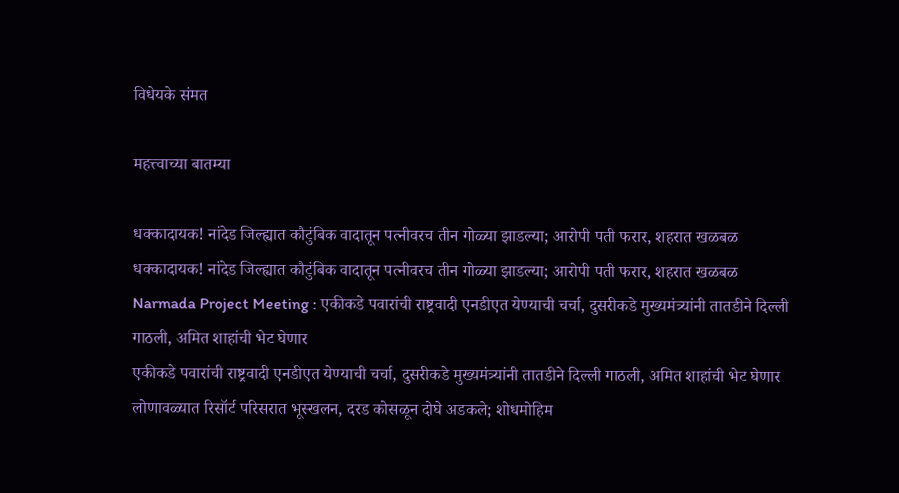विधेयके संमत

महत्त्वाच्या बातम्या

धक्कादायक! नांदेड जिल्ह्यात कौटुंबिक वादातून पत्नीवरच तीन गोळ्या झाडल्या; आरोपी पती फरार, शहरात खळबळ
धक्कादायक! नांदेड जिल्ह्यात कौटुंबिक वादातून पत्नीवरच तीन गोळ्या झाडल्या; आरोपी पती फरार, शहरात खळबळ
Narmada Project Meeting : एकीकडे पवारांची राष्ट्रवादी एनडीएत येण्याची चर्चा, दुसरीकडे मुख्यमंत्र्यांनी तातडीने दिल्ली गाठली, अमित शाहांची भेट घेणार
एकीकडे पवारांची राष्ट्रवादी एनडीएत येण्याची चर्चा, दुसरीकडे मुख्यमंत्र्यांनी तातडीने दिल्ली गाठली, अमित शाहांची भेट घेणार
लोणावळ्यात रिसॉर्ट परिसरात भूस्खलन, दरड कोसळून दोघे अडकले; शोधमोहिम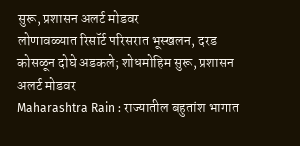सुरू, प्रशासन अलर्ट मोडवर
लोणावळ्यात रिसॉर्ट परिसरात भूस्खलन, दरड कोसळून दोघे अडकले; शोधमोहिम सुरू, प्रशासन अलर्ट मोडवर
Maharashtra Rain : राज्यातील बहुतांश भागात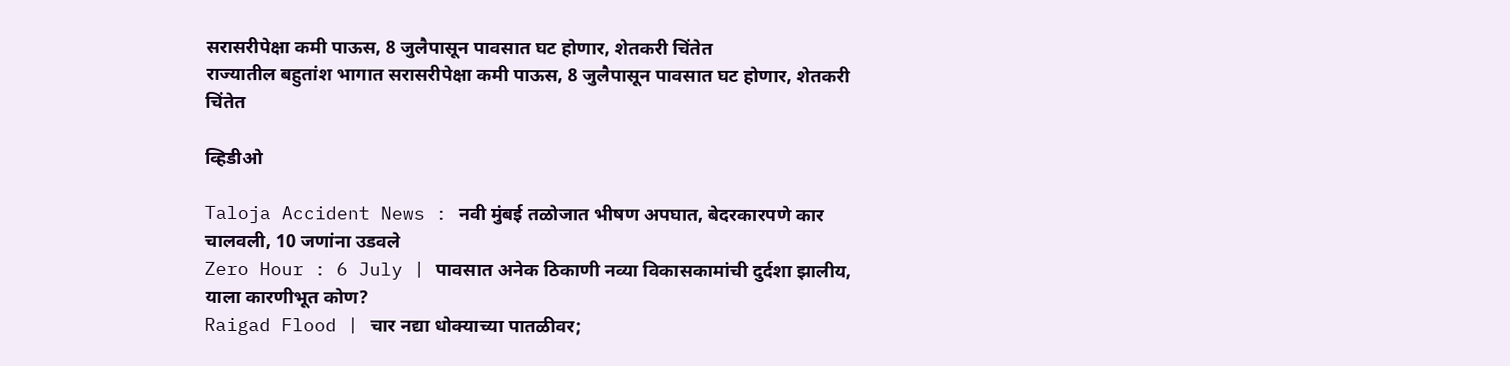सरासरीपेक्षा कमी पाऊस, 8 जुलैपासून पावसात घट होणार, शेतकरी चिंतेत
राज्यातील बहुतांश भागात सरासरीपेक्षा कमी पाऊस, 8 जुलैपासून पावसात घट होणार, शेतकरी चिंतेत

व्हिडीओ

Taloja Accident News : नवी मुंबई तळोजात भीषण अपघात, बेदरकारपणे कार चालवली, 10 जणांना उडवले
Zero Hour : 6 July | पावसात अनेक ठिकाणी नव्या विकासकामांची दुर्दशा झालीय, याला कारणीभूत कोण?
Raigad Flood | चार नद्या धोक्याच्या पातळीवर;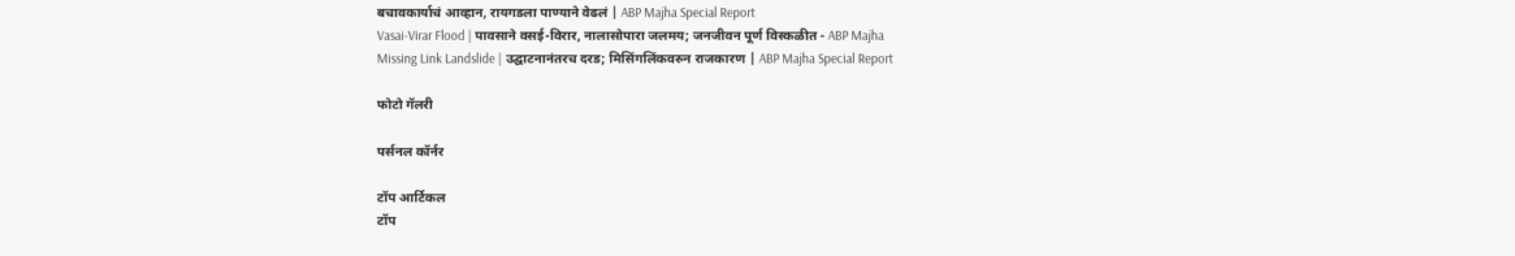बचावकार्याचं आव्हान, रायगडला पाण्याने वेढलं | ABP Majha Special Report
Vasai-Virar Flood | पावसाने वसई-विरार, नालासोपारा जलमय; जनजीवन पूर्ण विस्कळीत - ABP Majha
Missing Link Landslide | उद्घाटनानंतरच दरड; मिसिंगलिंकवरुन राजकारण | ABP Majha Special Report

फोटो गॅलरी

पर्सनल कॉर्नर

टॉप आर्टिकल
टॉप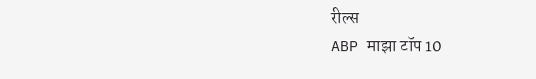रील्स
ABP माझा टॉप 10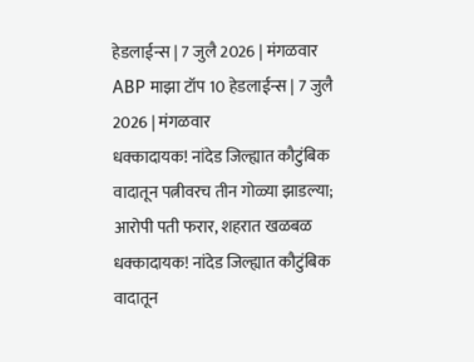हेडलाईन्स | 7 जुलै 2026 | मंगळवार
ABP माझा टॉप 10 हेडलाईन्स | 7 जुलै 2026 | मंगळवार
धक्कादायक! नांदेड जिल्ह्यात कौटुंबिक वादातून पत्नीवरच तीन गोळ्या झाडल्या; आरोपी पती फरार, शहरात खळबळ
धक्कादायक! नांदेड जिल्ह्यात कौटुंबिक वादातून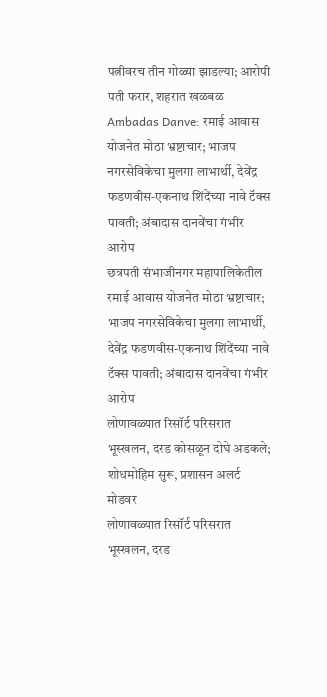पत्नीवरच तीन गोळ्या झाडल्या; आरोपी पती फरार, शहरात खळबळ
Ambadas Danve: रमाई आवास योजनेत मोठा भ्रष्टाचार; भाजप नगरसेविकेचा मुलगा लाभार्थी, देवेंद्र फडणवीस-एकनाथ शिंदेंच्या नावे टॅक्स पावती; अंबादास दानवेंचा गंभीर आरोप
छत्रपती संभाजीनगर महापालिकेतील रमाई आवास योजनेत मोठा भ्रष्टाचार; भाजप नगरसेविकेचा मुलगा लाभार्थी, देवेंद्र फडणवीस-एकनाथ शिंदेंच्या नावे टॅक्स पावती; अंबादास दानवेंचा गंभीर आरोप
लोणावळ्यात रिसॉर्ट परिसरात भूस्खलन, दरड कोसळून दोघे अडकले; शोधमोहिम सुरू, प्रशासन अलर्ट मोडवर
लोणावळ्यात रिसॉर्ट परिसरात भूस्खलन, दरड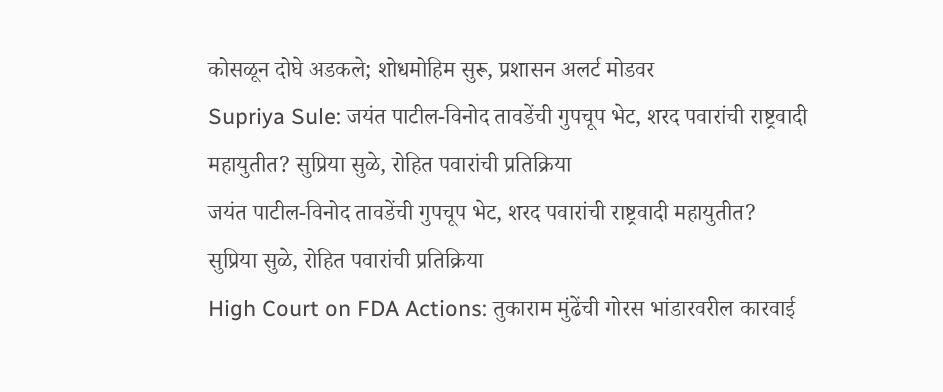कोसळून दोघे अडकले; शोधमोहिम सुरू, प्रशासन अलर्ट मोडवर
Supriya Sule: जयंत पाटील-विनोद तावडेंची गुपचूप भेट, शरद पवारांची राष्ट्रवादी महायुतीत? सुप्रिया सुळे, रोहित पवारांची प्रतिक्रिया
जयंत पाटील-विनोद तावडेंची गुपचूप भेट, शरद पवारांची राष्ट्रवादी महायुतीत? सुप्रिया सुळे, रोहित पवारांची प्रतिक्रिया
High Court on FDA Actions: तुकाराम मुंढेंची गोरस भांडारवरील कारवाई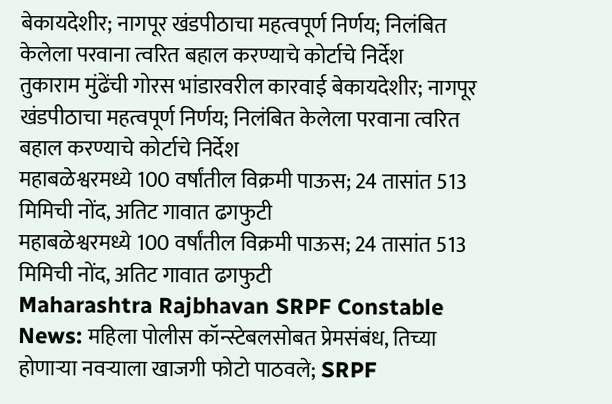बेकायदेशीर; नागपूर खंडपीठाचा महत्वपूर्ण निर्णय; निलंबित केलेला परवाना त्वरित बहाल करण्याचे कोर्टाचे निर्देश
तुकाराम मुंढेंची गोरस भांडारवरील कारवाई बेकायदेशीर; नागपूर खंडपीठाचा महत्वपूर्ण निर्णय; निलंबित केलेला परवाना त्वरित बहाल करण्याचे कोर्टाचे निर्देश
महाबळेश्वरमध्ये 100 वर्षांतील विक्रमी पाऊस; 24 तासांत 513 मिमिची नोंद, अतिट गावात ढगफुटी
महाबळेश्वरमध्ये 100 वर्षांतील विक्रमी पाऊस; 24 तासांत 513 मिमिची नोंद, अतिट गावात ढगफुटी
Maharashtra Rajbhavan SRPF Constable News: महिला पोलीस कॉन्स्टेबलसोबत प्रेमसंबंध, तिच्या होणाऱ्या नवऱ्याला खाजगी फोटो पाठवले; SRPF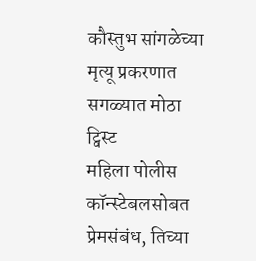कौस्तुभ सांगळेच्या मृत्यू प्रकरणात सगळ्यात मोठा ट्विस्ट
महिला पोलीस कॉन्स्टेबलसोबत प्रेमसंबंध, तिच्या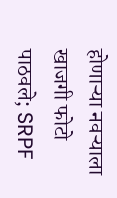होणाऱ्या नवऱ्याला खाजगी फोटो पाठवले; SRPF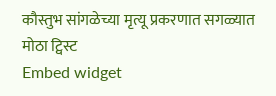कौस्तुभ सांगळेच्या मृत्यू प्रकरणात सगळ्यात मोठा ट्विस्ट
Embed widget